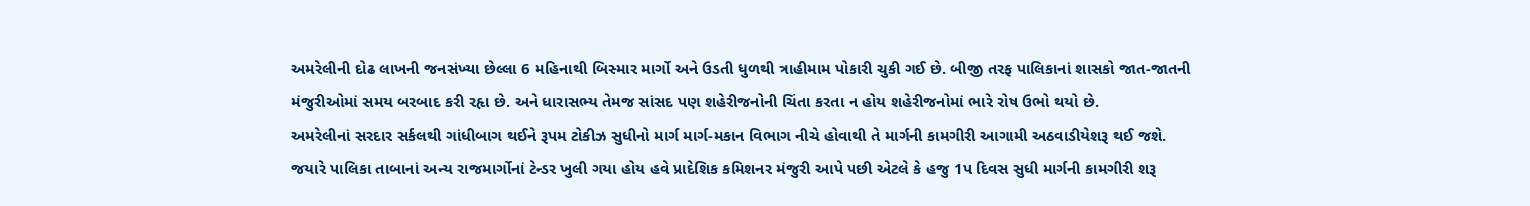અમરેલીની દોઢ લાખની જનસંખ્યા છેલ્લા 6 મહિનાથી બિસ્માર માર્ગો અને ઉડતી ધુળથી ત્રાહીમામ પોકારી ચુકી ગઈ છે. બીજી તરફ પાલિકાનાં શાસકો જાત-જાતની મંજુરીઓમાં સમય બરબાદ કરી રહૃા છે. અને ધારાસભ્ય તેમજ સાંસદ પણ શહેરીજનોની ચિંતા કરતા ન હોય શહેરીજનોમાં ભારે રોષ ઉભો થયો છે.
અમરેલીનાં સરદાર સર્કલથી ગાંધીબાગ થઈને રૂપમ ટોકીઝ સુધીનો માર્ગ માર્ગ-મકાન વિભાગ નીચે હોવાથી તે માર્ગની કામગીરી આગામી અઠવાડીયેશરૂ થઈ જશે.
જયારે પાલિકા તાબાનાં અન્ય રાજમાર્ગોનાં ટેન્ડર ખુલી ગયા હોય હવે પ્રાદેશિક કમિશનર મંજુરી આપે પછી એટલે કે હજુ 1પ દિવસ સુધી માર્ગની કામગીરી શરૂ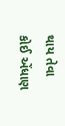થાય તેવા કોઈ એંધાણ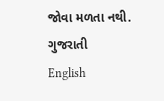જોવા મળતા નથી.
ગુજરાતી
English